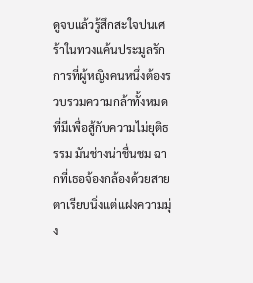ดูจบแล้วรู้สึกสะใจปนเศร้าในทวงแค้นประมูลรัก การที่ผู้หญิงคนหนึ่งต้องรวบรวมความกล้าทั้งหมดที่มีเพื่อสู้กับความไม่ยุติธรรม มันช่างน่าชื่นชม ฉากที่เธอจ้องกล้องด้วยสายตาเรียบนิ่งแต่แฝงความมุ่ง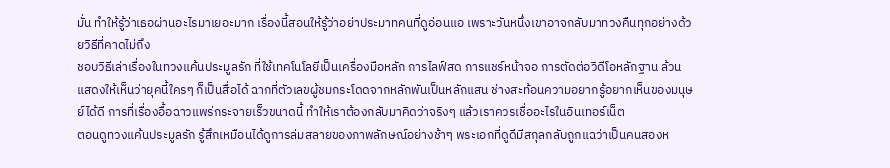มั่น ทำให้รู้ว่าเธอผ่านอะไรมาเยอะมาก เรื่องนี้สอนให้รู้ว่าอย่าประมาทคนที่ดูอ่อนแอ เพราะวันหนึ่งเขาอาจกลับมาทวงคืนทุกอย่างด้วยวิธีที่คาดไม่ถึง
ชอบวิธีเล่าเรื่องในทวงแค้นประมูลรัก ที่ใช้เทคโนโลยีเป็นเครื่องมือหลัก การไลฟ์สด การแชร์หน้าจอ การตัดต่อวิดีโอหลักฐาน ล้วนแสดงให้เห็นว่ายุคนี้ใครๆ ก็เป็นสื่อได้ ฉากที่ตัวเลขผู้ชมกระโดดจากหลักพันเป็นหลักแสน ช่างสะท้อนความอยากรู้อยากเห็นของมนุษย์ได้ดี การที่เรื่องอื้อฉาวแพร่กระจายเร็วขนาดนี้ ทำให้เราต้องกลับมาคิดว่าจริงๆ แล้วเราควรเชื่ออะไรในอินเทอร์เน็ต
ตอนดูทวงแค้นประมูลรัก รู้สึกเหมือนได้ดูการล่มสลายของภาพลักษณ์อย่างช้าๆ พระเอกที่ดูดีมีสกุลกลับถูกแฉว่าเป็นคนสองห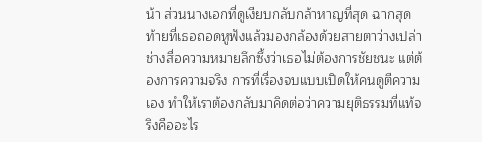น้า ส่วนนางเอกที่ดูเงียบกลับกล้าหาญที่สุด ฉากสุดท้ายที่เธอถอดหูฟังแล้วมองกล้องด้วยสายตาว่างเปล่า ช่างสื่อความหมายลึกซึ้งว่าเธอไม่ต้องการชัยชนะ แต่ต้องการความจริง การที่เรื่องจบแบบเปิดให้คนดูตีความเอง ทำให้เราต้องกลับมาคิดต่อว่าความยุติธรรมที่แท้จริงคืออะไร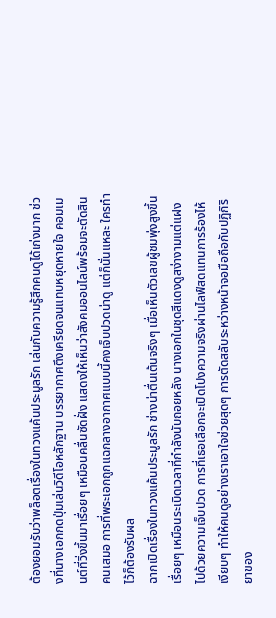ต้องยอมรับว่าพล็อตเรื่องในทวงแค้นประมูลรัก เล่นกับความรู้สึกคนดูได้เก่งมาก ช่วงที่นางเอกกดปุ่มเล่นวิดีโอหลักฐาน บรรยากาศตึงเครียดจนแทบหยุดหายใจ คอมเมนต์ที่วิ่งขึ้นมาเรื่อยๆ เหมือนคลื่นซัดฝั่ง แสดงให้เห็นว่าสังคมออนไลน์พร้อมจะตัดสินคนเสมอ การที่พระเอกถูกแฉกลางอากาศแบบนี้คงเจ็บปวดน่าดู แต่ก็นั่นแหละ ใครทำไว้ก็ต้องรับผล
ฉากเปิดเรื่องในทวงแค้นประมูลรัก ช่างน่าตื่นเต้นจริงๆ เมื่อเห็นตัวเลขผู้ชมพุ่งสูงขึ้นเรื่อยๆ เหมือนระเบิดเวลาที่กำลังนับถอยหลัง นางเอกในชุดสีแดงดูสง่างามแต่แฝงไปด้วยความเจ็บปวด การที่เธอเลือกจะเปิดโปงความจริงผ่านไลฟ์สดแทนการร้องไห้เงียบๆ ทำให้คนดูอย่างเราเอาใจช่วยสุดๆ การตัดสลับระหว่างหน้าจอมือถือกับปฏิกิริยาของ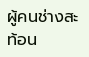ผู้คนช่างสะท้อน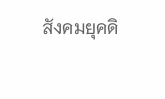สังคมยุคดิ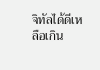จิทัลได้ดีเหลือเกิน